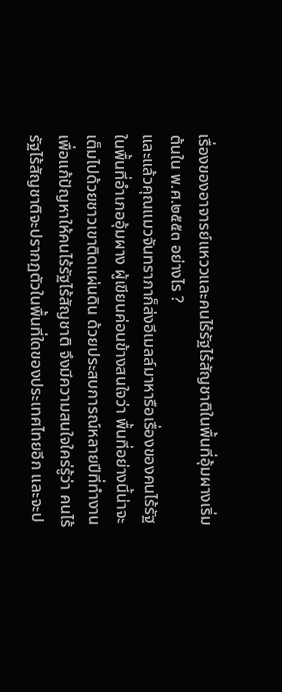เรื่องของอาจารย์แหววและคนไร้รัฐไร้สัญชาติในพื้นที่อุ้มผางเริ่มต้นใน พ.ศ.๒๕๕๓ อย่างไร ?
และแล้วคุณแมวจันทราภาก็ส่งอีเมลล์มาหารือเรื่องของคนไร้รัฐในพื้นที่อำเภออุ้มผาง ผู้เขียนค่อนข้างสนใจว่า พื้นที่อย่างนี้น่าจะเต็มไปด้วยชาวเขาติดแผ่นดิน ด้วยประสบการณ์หลายปีที่ทำงานเพื่อแก้ปัญหาให้คนไร้รัฐไร้สัญชาติ จึงมีความสนใจใคร่รู้ว่า คนไร้รัฐไร้สัญชาติจะปรากฏตัวในพื้นที่ใดของประเทศไทยอีก และจะป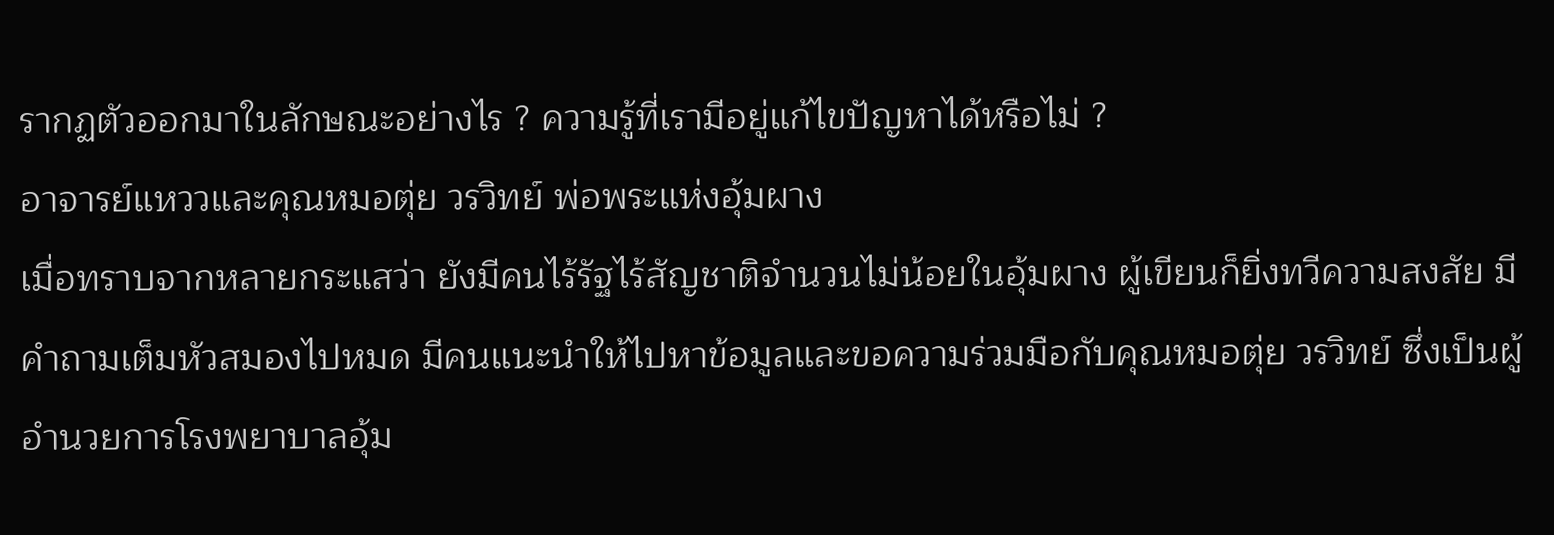รากฏตัวออกมาในลักษณะอย่างไร ? ความรู้ที่เรามีอยู่แก้ไขปัญหาได้หรือไม่ ?
อาจารย์แหววและคุณหมอตุ่ย วรวิทย์ พ่อพระแห่งอุ้มผาง
เมื่อทราบจากหลายกระแสว่า ยังมีคนไร้รัฐไร้สัญชาติจำนวนไม่น้อยในอุ้มผาง ผู้เขียนก็ยิ่งทวีความสงสัย มีคำถามเต็มหัวสมองไปหมด มีคนแนะนำให้ไปหาข้อมูลและขอความร่วมมือกับคุณหมอตุ่ย วรวิทย์ ซึ่งเป็นผู้อำนวยการโรงพยาบาลอุ้ม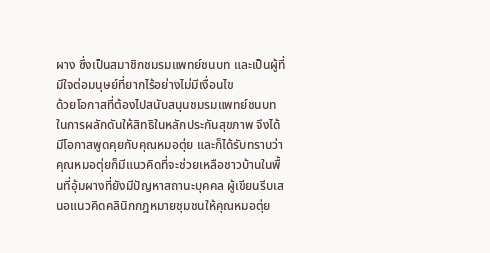ผาง ซึ่งเป็นสมาชิกชมรมแพทย์ชนบท และเป็นผู้ที่มีใจต่อมนุษย์ที่ยากไร้อย่างไม่มีเงื่อนไข
ด้วยโอกาสที่ต้องไปสนับสนุนชมรมแพทย์ชนบทในการผลักดันให้สิทธิในหลักประกันสุขภาพ จึงได้มีโอกาสพูดคุยกับคุณหมอตุ่ย และก็ได้รับทราบว่า คุณหมอตุ่ยก็มีแนวคิดที่จะช่วยเหลือชาวบ้านในพื้นที่อุ้มผางที่ยังมีปัญหาสถานะบุคคล ผู้เขียนรีบเสนอแนวคิดคลินิกกฎหมายชุมชนให้คุณหมอตุ่ย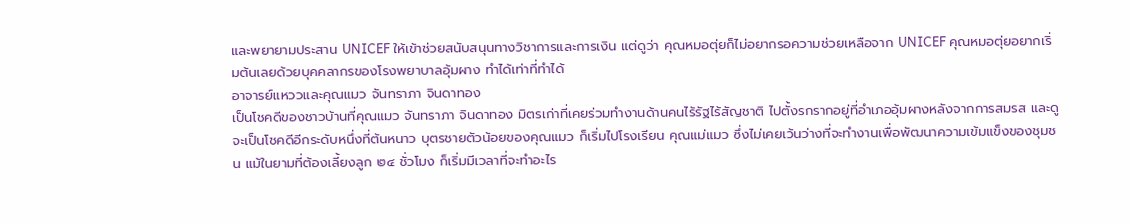และพยายามประสาน UNICEF ให้เข้าช่วยสนับสนุนทางวิชาการและการเงิน แต่ดูว่า คุณหมอตุ่ยก็ไม่อยากรอความช่วยเหลือจาก UNICEF คุณหมอตุ่ยอยากเริ่มต้นเลยด้วยบุคคลากรของโรงพยาบาลอุ้มผาง ทำได้เท่าที่ทำได้
อาจารย์แหววและคุณแมว จันทราภา จินดาทอง
เป็นโชคดีของชาวบ้านที่คุณแมว จันทราภา จินดาทอง มิตรเก่าที่เคยร่วมทำงานด้านคนไร้รัฐไร้สัญชาติ ไปตั้งรกรากอยู่ที่อำเภออุ้มผางหลังจากการสมรส และดูจะเป็นโชคดีอีกระดับหนึ่งที่ต้นหนาว บุตรชายตัวน้อยของคุณแมว ก็เริ่มไปโรงเรียน คุณแม่แมว ซึ่งไม่เคยเว้นว่างที่จะทำงานเพื่อพัฒนาความเข้มแข็งของชุมชน แม้ในยามที่ต้องเลี้ยงลูก ๒๔ ชั่วโมง ก็เริ่มมีเวลาที่จะทำอะไร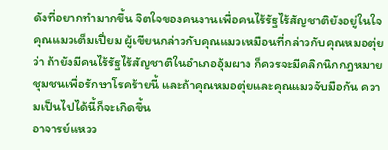ดังที่อยากทำมากขึ้น จิตใจของคนงานเพื่อคนไร้รัฐไร้สัญชาติยังอยู่ในใจคุณแมวเต็มเปี่ยม ผู้เขียนกล่าวกับคุณแมวเหมือนที่กล่าวกับคุณหมอตุ่ยว่า ถ้ายังมีคนไร้รัฐไร้สัญชาติในอำเภออุ้มผาง ก็ควรจะมีคลิกนิกกฎหมายชุมชนเพื่อรักษาโรคร้ายนี้ และถ้าคุณหมอตุ่ยและคุณแมวจับมือกัน ความเป็นไปได้นี้ก็จะเกิดขึ้น
อาจารย์แหวว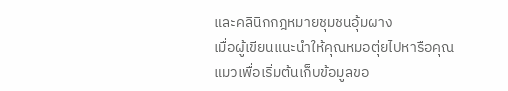และคลินิกกฎหมายชุมชนอุ้มผาง
เมื่อผู้เขียนแนะนำให้คุณหมอตุ่ยไปหารือคุณแมวเพื่อเริ่มต้นเก็บข้อมูลขอ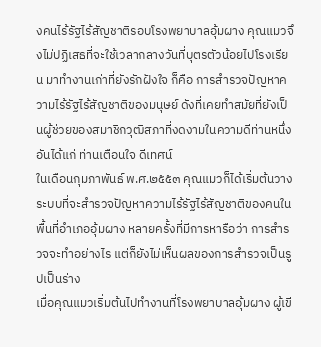งคนไร้รัฐไร้สัญชาติรอบโรงพยาบาลอุ้มผาง คุณแมวจึงไม่ปฏิเสธที่จะใช้เวลากลางวันที่บุตรตัวน้อยไปโรงเรียน มาทำงานเก่าที่ยังรักฝังใจ ก็คือ การสำรวจปัญหาความไร้รัฐไร้สัญชาติของมนุษย์ ดังที่เคยทำสมัยที่ยังเป็นผู้ช่วยของสมาชิกวุฒิสภาที่งดงามในความดีท่านหนึ่ง อันได้แก่ ท่านเตือนใจ ดีเทศน์
ในเดือนกุมภาพันธ์ พ.ศ.๒๕๕๓ คุณแมวก็ได้เริ่มต้นวางระบบที่จะสำรวจปัญหาความไร้รัฐไร้สัญชาติของคนในพื้นที่อำเภออุ้มผาง หลายครั้งที่มีการหารือว่า การสำรวจจะทำอย่างไร แต่ก็ยังไม่เห็นผลของการสำรวจเป็นรูปเป็นร่าง
เมื่อคุณแมวเริ่มต้นไปทำงานที่โรงพยาบาลอุ้มผาง ผู้เขี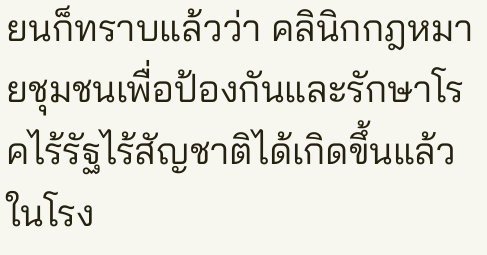ยนก็ทราบแล้วว่า คลินิกกฎหมายชุมชนเพื่อป้องกันและรักษาโรคไร้รัฐไร้สัญชาติได้เกิดขึ้นแล้วในโรง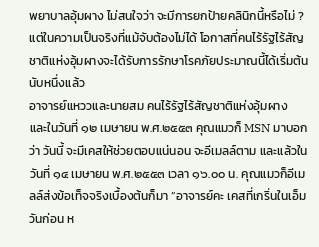พยาบาลอุ้มผาง ไม่สนใจว่า จะมีการยกป้ายคลินิกนี้หรือไม่ ? แต่ในความเป็นจริงที่แม้จับต้องไม่ได้ โอกาสที่คนไร้รัฐไร้สัญชาติแห่งอุ้มผางจะได้รับการรักษาโรคภัยประมาณนี้ได้เริ่มต้นนับหนึ่งแล้ว
อาจารย์แหววและนายสม คนไร้รัฐไร้สัญชาติแห่งอุ้มผาง
และในวันที่ ๑๒ เมษายน พ.ศ.๒๕๕๓ คุณแมวก็ MSN มาบอกว่า วันนี้ จะมีเคสให้ช่วยตอบแน่นอน จะอีเมลล์ตาม และแล้วในวันที่ ๑๔ เมษายน พ.ศ.๒๕๕๓ เวลา ๑๖.๐๐ น. คุณแมวก็อีเมลล์ส่งข้อเท็จจริงเบื้องต้นก็มา “อาจารย์คะ เคสที่เกริ่นในเอ็มวันก่อน ห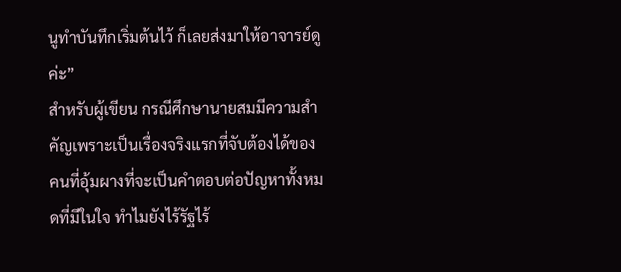นูทำบันทึกเริ่มต้นไว้ ก็เลยส่งมาให้อาจารย์ดูค่ะ”
สำหรับผู้เขียน กรณีศึกษานายสมมีความสำคัญเพราะเป็นเรื่องจริงแรกที่จับต้องได้ของคนที่อุ้มผางที่จะเป็นคำตอบต่อปัญหาทั้งหมดที่มีในใจ ทำไมยังไร้รัฐไร้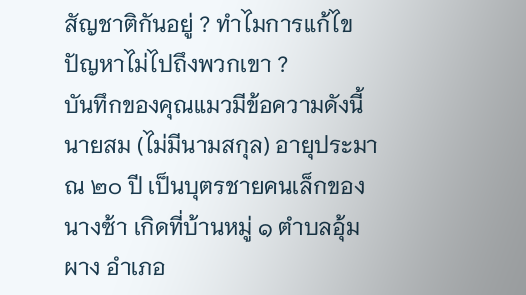สัญชาติกันอยู่ ? ทำไมการแก้ไขปัญหาไม่ไปถึงพวกเขา ?
บันทึกของคุณแมวมีข้อความดังนี้
นายสม (ไม่มีนามสกุล) อายุประมาณ ๒๐ ปี เป็นบุตรชายคนเล็กของนางซ้า เกิดที่บ้านหมู่ ๑ ตำบลอุ้มผาง อำเภอ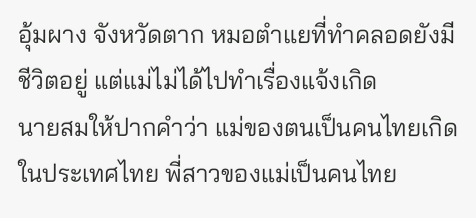อุ้มผาง จังหวัดตาก หมอตำแยที่ทำคลอดยังมีชีวิตอยู่ แต่แม่ไม่ได้ไปทำเรื่องแจ้งเกิด
นายสมให้ปากคำว่า แม่ของตนเป็นคนไทยเกิดในประเทศไทย พี่สาวของแม่เป็นคนไทย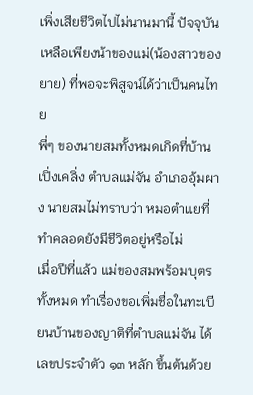เพิ่งเสียชีวิตไปไม่นานมานี้ ปัจจุบันเหลือเพียงน้าของแม่(น้องสาวของยาย) ที่พอจะพิสูจน์ได้ว่าเป็นคนไทย
พี่ๆ ของนายสมทั้งหมดเกิดที่บ้านเปิ่งเคลิ่ง ตำบลแม่จัน อำเภออุ้มผาง นายสมไม่ทราบว่า หมอตำแยที่ทำคลอดยังมีชีวิตอยู่หรือไม่
เมื่อปีที่แล้ว แม่ของสมพร้อมบุตรทั้งหมด ทำเรื่องขอเพิ่มชื่อในทะเบียนบ้านของญาติที่ตำบลแม่จัน ได้เลขประจำตัว ๑๓ หลัก ขึ้นต้นด้วย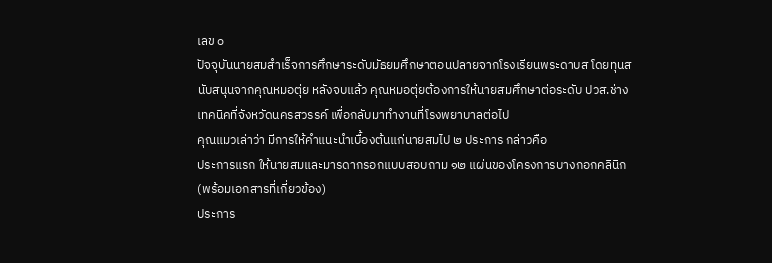เลข ๐
ปัจจุบันนายสมสำเร็จการศึกษาระดับมัธยมศึกษาตอนปลายจากโรงเรียนพระดาบส โดยทุนสนับสนุนจากคุณหมอตุ่ย หลังจบแล้ว คุณหมอตุ่ยต้องการให้นายสมศึกษาต่อระดับ ปวส.ช่างเทคนิคที่จังหวัดนครสวรรค์ เพื่อกลับมาทำงานที่โรงพยาบาลต่อไป
คุณแมวเล่าว่า มีการให้คำแนะนำเบื้องต้นแก่นายสมไป ๒ ประการ กล่าวคือ
ประการแรก ให้นายสมและมารดากรอกแบบสอบถาม ๑๒ แผ่นของโครงการบางกอกคลินิก(พร้อมเอกสารที่เกี่ยวข้อง)
ประการ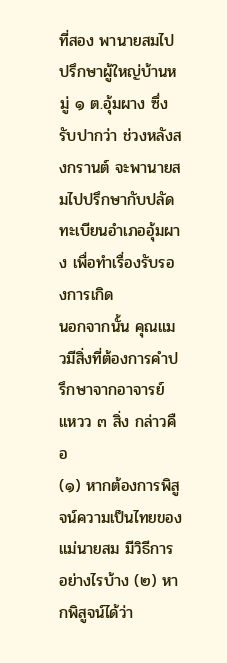ที่สอง พานายสมไปปรึกษาผู้ใหญ่บ้านหมู่ ๑ ต.อุ้มผาง ซึ่งรับปากว่า ช่วงหลังสงกรานต์ จะพานายสมไปปรึกษากับปลัดทะเบียนอำเภออุ้มผาง เพื่อทำเรื่องรับรองการเกิด
นอกจากนั้น คุณแมวมีสิ่งที่ต้องการคำปรึกษาจากอาจารย์แหวว ๓ สิ่ง กล่าวคือ
(๑) หากต้องการพิสูจน์ความเป็นไทยของแม่นายสม มีวิธีการอย่างไรบ้าง (๒) หากพิสูจน์ได้ว่า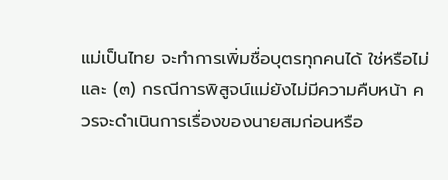แม่เป็นไทย จะทำการเพิ่มชื่อบุตรทุกคนได้ ใช่หรือไม่ และ (๓) กรณีการพิสูจน์แม่ยังไม่มีความคืบหน้า ควรจะดำเนินการเรื่องของนายสมก่อนหรือ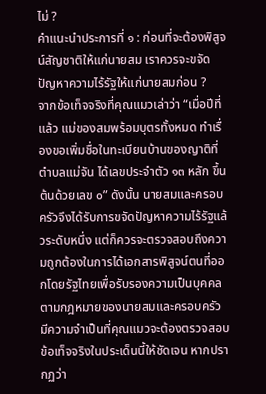ไม่ ?
คำแนะนำประการที่ ๑ : ก่อนที่จะต้องพิสูจน์สัญชาติให้แก่นายสม เราควรจะขจัดปัญหาความไร้รัฐให้แก่นายสมก่อน ?
จากข้อเท็จจริงที่คุณแมวเล่าว่า “เมื่อปีที่แล้ว แม่ของสมพร้อมบุตรทั้งหมด ทำเรื่องขอเพิ่มชื่อในทะเบียนบ้านของญาติที่ตำบลแม่จัน ได้เลขประจำตัว ๑๓ หลัก ขึ้นต้นด้วยเลข ๐” ดังนั้น นายสมและครอบครัวจึงได้รับการขจัดปัญหาความไร้รัฐแล้วระดับหนึ่ง แต่ก็ควรจะตรวจสอบถึงความถูกต้องในการได้เอกสารพิสูจน์ตนที่ออกโดยรัฐไทยเพื่อรับรองความเป็นบุคคลตามกฎหมายของนายสมและครอบครัว
มีความจำเป็นที่คุณแมวจะต้องตรวจสอบข้อเท็จจริงในประเด็นนี้ให้ชัดเจน หากปรากฏว่า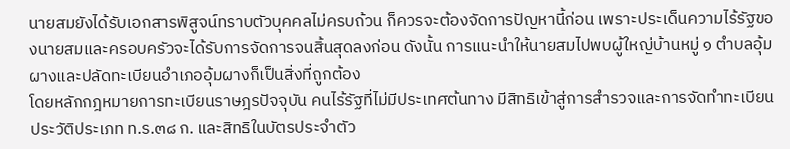นายสมยังได้รับเอกสารพิสูจน์ทราบตัวบุคคลไม่ครบถ้วน ก็ควรจะต้องจัดการปัญหานี้ก่อน เพราะประเด็นความไร้รัฐของนายสมและครอบครัวจะได้รับการจัดการจนสิ้นสุดลงก่อน ดังนั้น การแนะนำให้นายสมไปพบผู้ใหญ่บ้านหมู่ ๑ ตำบลอุ้มผางและปลัดทะเบียนอำเภออุ้มผางก็เป็นสิ่งที่ถูกต้อง
โดยหลักกฎหมายการทะเบียนราษฎรปัจจุบัน คนไร้รัฐที่ไม่มีประเทศต้นทาง มีสิทธิเข้าสู่การสำรวจและการจัดทำทะเบียนประวัติประเภท ท.ร.๓๘ ก. และสิทธิในบัตรประจำตัว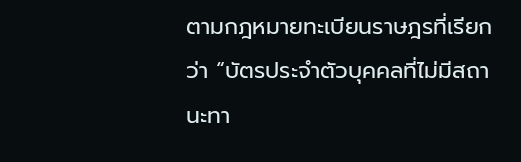ตามกฎหมายทะเบียนราษฎรที่เรียกว่า “บัตรประจำตัวบุคคลที่ไม่มีสถานะทา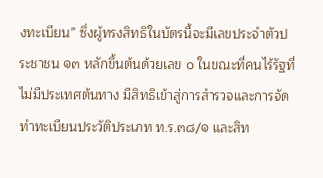งทะเบียน” ซึ่งผู้ทรงสิทธิในบัตรนี้จะมีเลขประจำตัวประชาชน ๑๓ หลักขึ้นต้นด้วยเลข ๐ ในขณะที่คนไร้รัฐที่ไม่มีประเทศต้นทาง มีสิทธิเข้าสู่การสำรวจและการจัดทำทะเบียนประวัติประเภท ท.ร.๓๘/๑ และสิท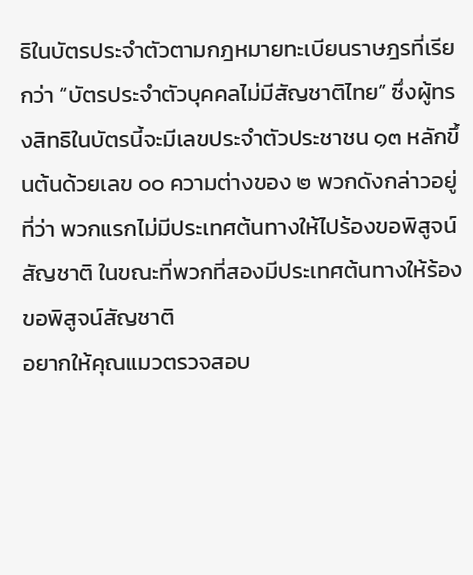ธิในบัตรประจำตัวตามกฎหมายทะเบียนราษฎรที่เรียกว่า “บัตรประจำตัวบุคคลไม่มีสัญชาติไทย” ซึ่งผู้ทรงสิทธิในบัตรนี้จะมีเลขประจำตัวประชาชน ๑๓ หลักขึ้นต้นด้วยเลข ๐๐ ความต่างของ ๒ พวกดังกล่าวอยู่ที่ว่า พวกแรกไม่มีประเทศต้นทางให้ไปร้องขอพิสูจน์สัญชาติ ในขณะที่พวกที่สองมีประเทศต้นทางให้ร้องขอพิสูจน์สัญชาติ
อยากให้คุณแมวตรวจสอบ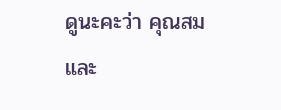ดูนะคะว่า คุณสมและ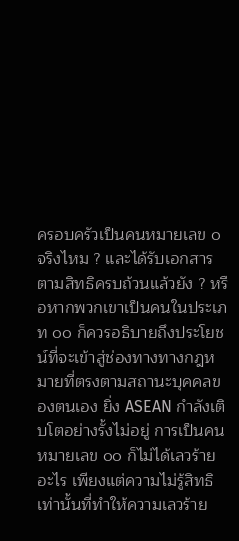ครอบครัวเป็นคนหมายเลข ๐ จริงไหม ? และได้รับเอกสารตามสิทธิครบถ้วนแล้วยัง ? หรือหากพวกเขาเป็นคนในประเภท ๐๐ ก็ควรอธิบายถึงประโยชน์ที่จะเข้าสู่ช่องทางทางกฎหมายที่ตรงตามสถานะบุคคลของตนเอง ยิ่ง ASEAN กำลังเติบโตอย่างรั้งไม่อยู่ การเป็นคนหมายเลข ๐๐ ก็ไม่ได้เลวร้ายอะไร เพียงแต่ความไม่รู้สิทธิเท่านั้นที่ทำให้ความเลวร้าย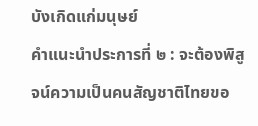บังเกิดแก่มนุษย์
คำแนะนำประการที่ ๒ : จะต้องพิสูจน์ความเป็นคนสัญชาติไทยขอ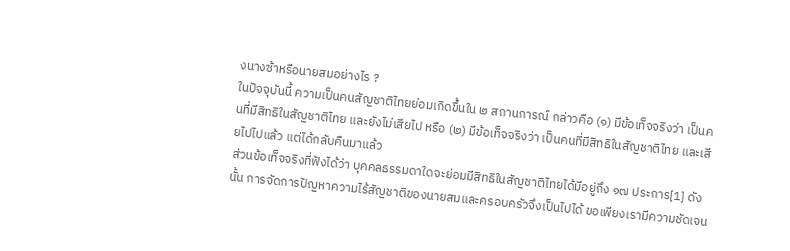งนางซ้าหรือนายสมอย่างไร ?
ในปัจจุบันนี้ ความเป็นคนสัญชาติไทยย่อมเกิดขึ้นใน ๒ สถานการณ์ กล่าวคือ (๑) มีข้อเท็จจริงว่า เป็นคนที่มีสิทธิในสัญชาติไทย และยังไม่เสียไป หรือ (๒) มีข้อเท็จจริงว่า เป็นคนที่มีสิทธิในสัญชาติไทย และเสียไปไปแล้ว แต่ได้กลับคืนมาแล้ว
ส่วนข้อเท็จจริงที่ฟังได้ว่า บุคคลธรรมดาใดจะย่อมมีสิทธิในสัญชาติไทยได้มีอยู่ถึง ๑๗ ประการ[1] ดังนั้น การจัดการปัญหาความไร้สัญชาติของนายสมและครอบครัวจึงเป็นไปได้ ขอเพียงเรามีความชัดเจน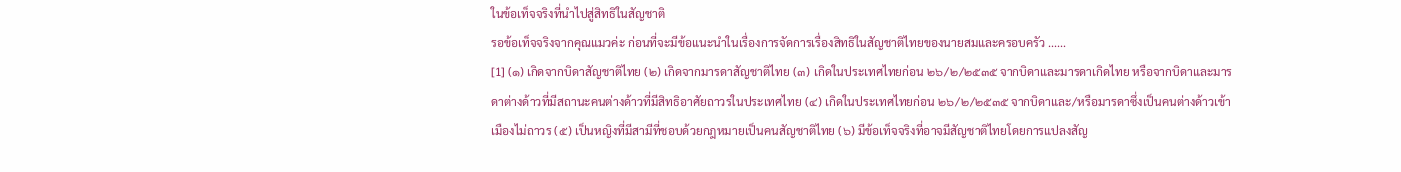ในข้อเท็จจริงที่นำไปสู่สิทธิในสัญชาติ
รอข้อเท็จจริงจากคุณแมวค่ะ ก่อนที่จะมีข้อแนะนำในเรื่องการจัดการเรื่องสิทธิในสัญชาติไทยของนายสมและครอบครัว ......
[1] (๑) เกิดจากบิดาสัญชาติไทย (๒) เกิดจากมารดาสัญชาติไทย (๓) เกิดในประเทศไทยก่อน ๒๖/๒/๒๕๓๕ จากบิดาและมารดาเกิดไทย หรือจากบิดาและมารดาต่างด้าวที่มีสถานะคนต่างด้าวที่มีสิทธิอาศัยถาวรในประเทศไทย (๔) เกิดในประเทศไทยก่อน ๒๖/๒/๒๕๓๕ จากบิดาและ/หรือมารดาซึ่งเป็นคนต่างด้าวเข้าเมืองไม่ถาวร (๕) เป็นหญิงที่มีสามีที่ชอบด้วยกฎหมายเป็นคนสัญชาติไทย (๖) มีข้อเท็จจริงที่อาจมีสัญชาติไทยโดยการแปลงสัญ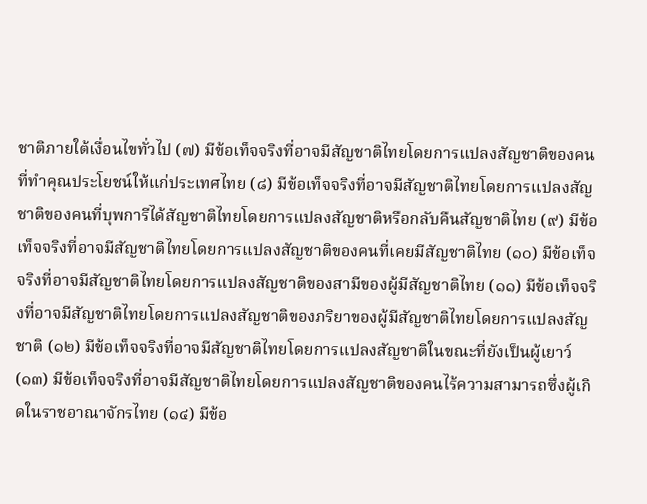ชาติภายใต้เงื่อนไขทั่วไป (๗) มีข้อเท็จจริงที่อาจมีสัญชาติไทยโดยการแปลงสัญชาติของคนที่ทำคุณประโยชน์ให้แก่ประเทศไทย (๘) มีข้อเท็จจริงที่อาจมีสัญชาติไทยโดยการแปลงสัญชาติของคนที่บุพการีได้สัญชาติไทยโดยการแปลงสัญชาติหรือกลับคืนสัญชาติไทย (๙) มีข้อเท็จจริงที่อาจมีสัญชาติไทยโดยการแปลงสัญชาติของคนที่เคยมีสัญชาติไทย (๑๐) มีข้อเท็จจริงที่อาจมีสัญชาติไทยโดยการแปลงสัญชาติของสามีของผู้มีสัญชาติไทย (๑๑) มีข้อเท็จจริงที่อาจมีสัญชาติไทยโดยการแปลงสัญชาติของภริยาของผู้มีสัญชาติไทยโดยการแปลงสัญชาติ (๑๒) มีข้อเท็จจริงที่อาจมีสัญชาติไทยโดยการแปลงสัญชาติในขณะที่ยังเป็นผู้เยาว์ (๑๓) มีข้อเท็จจริงที่อาจมีสัญชาติไทยโดยการแปลงสัญชาติของคนไร้ความสามารถซึ่งผู้เกิดในราชอาณาจักรไทย (๑๔) มีข้อ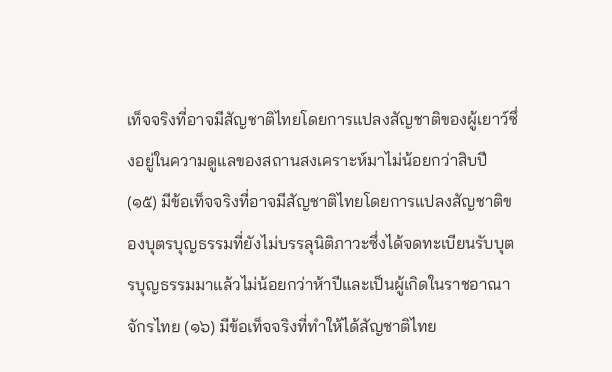เท็จจริงที่อาจมีสัญชาติไทยโดยการแปลงสัญชาติของผู้เยาว์ซึ่งอยู่ในความดูแลของสถานสงเคราะห์มาไม่น้อยกว่าสิบปี (๑๕) มีข้อเท็จจริงที่อาจมีสัญชาติไทยโดยการแปลงสัญชาติของบุตรบุญธรรมที่ยังไม่บรรลุนิติภาวะซึ่งได้จดทะเบียนรับบุตรบุญธรรมมาแล้วไม่น้อยกว่าห้าปีและเป็นผู้เกิดในราชอาณาจักรไทย (๑๖) มีข้อเท็จจริงที่ทำให้ได้สัญชาติไทย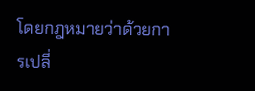โดยกฎหมายว่าด้วยการเปลี่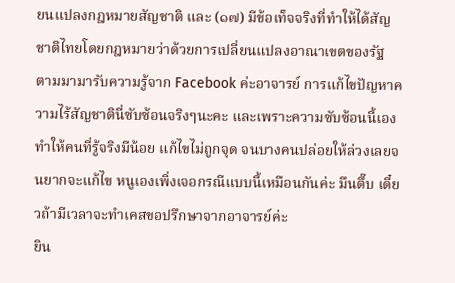ยนแปลงกฎหมายสัญชาติ และ (๑๗) มีข้อเท็จจริงที่ทำให้ได้สัญชาติไทยโดยกฎหมายว่าด้วยการเปลี่ยนแปลงอาณาเขตของรัฐ
ตามมามารับความรู้จาก Facebook ค่ะอาจารย์ การแก้ไขปัญหาความไร้สัญชาตินี่ซับซ้อนจริงๆนะคะ และเพราะความซับซ้อนนี้เองทำให้คนที่รู้จริงมีน้อย แก้ไขไม่ถูกจุด จนบางคนปล่อยให้ล่วงเลยจนยากจะแก้ไข หนูเองเพิ่งเจอกรณีแบบนี้เหมือนกันค่ะ มึนตึ๊บ เดี๋ยวถ้ามีเวลาจะทำเคสขอปรึกษาจากอาจารย์ค่ะ
ยิน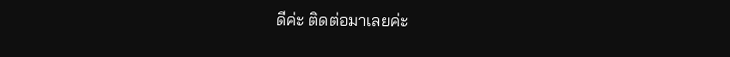ดีค่ะ ติดต่อมาเลยค่ะ